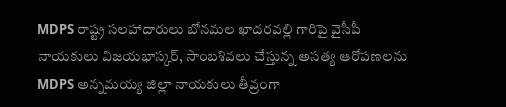MDPS రాష్ట్ర సలహాదారులు బోనమల ఖాదరవల్లి గారిపై వైసీపీ నాయకులు విజయభాస్కర్, సాంబశివలు చేస్తున్న అసత్య ఆరోపణలను MDPS అన్నమయ్య జిల్లా నాయకులు తీవ్రంగా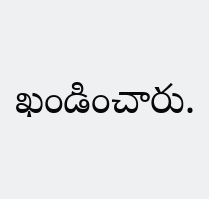ఖండించారు.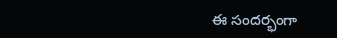ఈ సందర్భంగా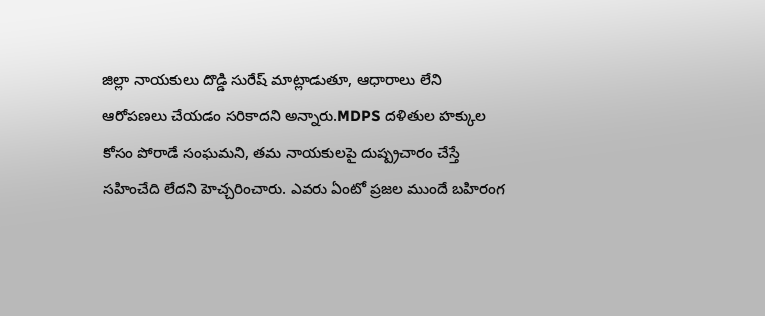జిల్లా నాయకులు దొడ్డి సురేష్ మాట్లాడుతూ, ఆధారాలు లేని ఆరోపణలు చేయడం సరికాదని అన్నారు.MDPS దళితుల హక్కుల కోసం పోరాడే సంఘమని, తమ నాయకులపై దుష్ప్రచారం చేస్తే సహించేది లేదని హెచ్చరించారు. ఎవరు ఏంటో ప్రజల ముందే బహిరంగ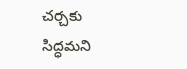చర్చకు సిద్ధమని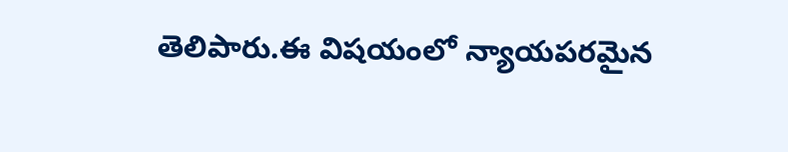తెలిపారు.ఈ విషయంలో న్యాయపరమైన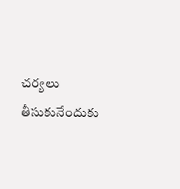చర్యలు తీసుకునేందుకు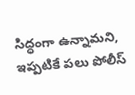సిద్ధంగా ఉన్నామని, ఇప్పటికే పలు పోలీస్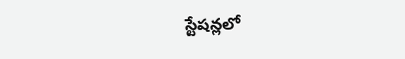స్టేషన్లలో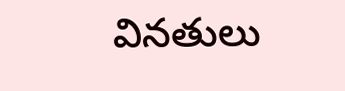వినతులు